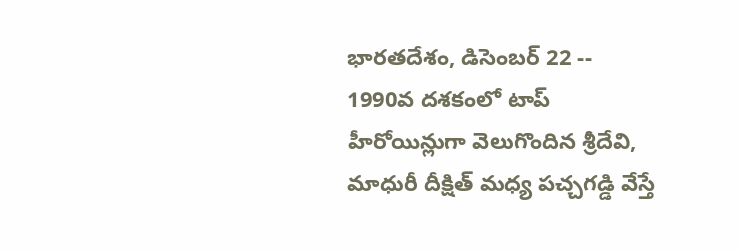భారతదేశం, డిసెంబర్ 22 -- 1990వ దశకంలో టాప్ హీరోయిన్లుగా వెలుగొందిన శ్రీదేవి, మాధురీ దీక్షిత్ మధ్య పచ్చగడ్డి వేస్తే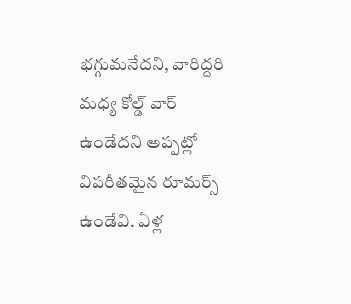భగ్గుమనేదని, వారిద్దరి మధ్య కోల్డ్ వార్ ఉండేదని అప్పట్లో విపరీతమైన రూమర్స్ ఉండేవి. ఏళ్ల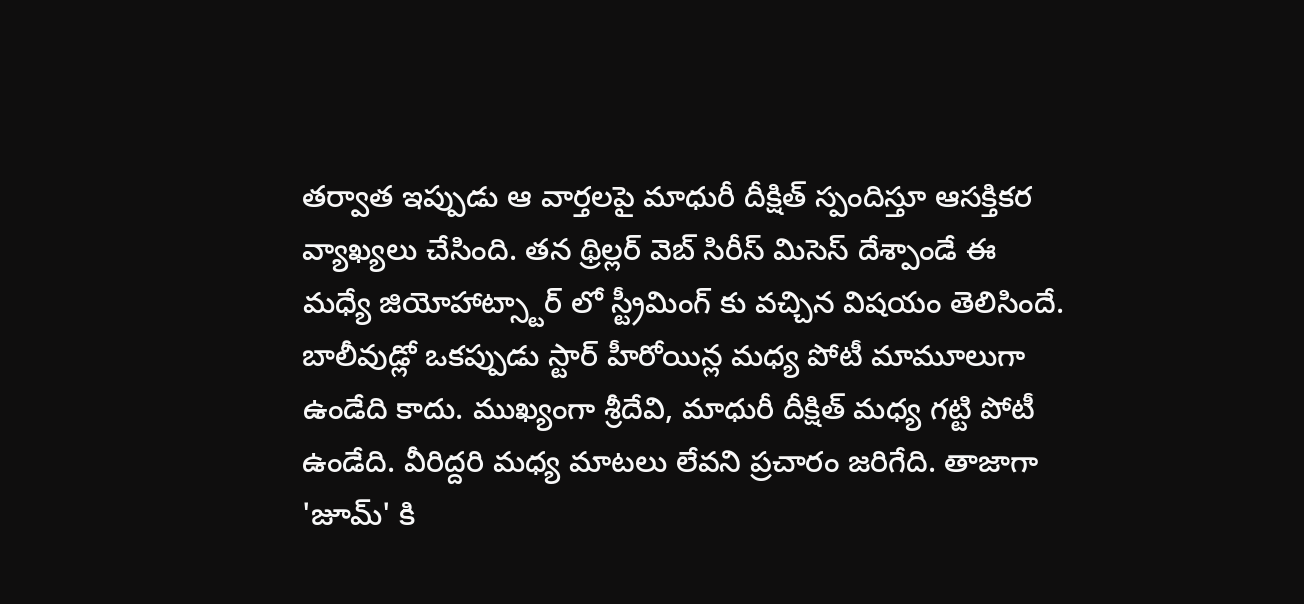తర్వాత ఇప్పుడు ఆ వార్తలపై మాధురీ దీక్షిత్ స్పందిస్తూ ఆసక్తికర వ్యాఖ్యలు చేసింది. తన థ్రిల్లర్ వెబ్ సిరీస్ మిసెస్ దేశ్పాండే ఈ మధ్యే జియోహాట్స్టార్ లో స్ట్రీమింగ్ కు వచ్చిన విషయం తెలిసిందే.
బాలీవుడ్లో ఒకప్పుడు స్టార్ హీరోయిన్ల మధ్య పోటీ మామూలుగా ఉండేది కాదు. ముఖ్యంగా శ్రీదేవి, మాధురీ దీక్షిత్ మధ్య గట్టి పోటీ ఉండేది. వీరిద్దరి మధ్య మాటలు లేవని ప్రచారం జరిగేది. తాజాగా 'జూమ్' కి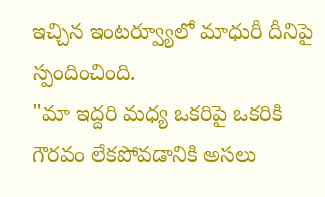ఇచ్చిన ఇంటర్వ్యూలో మాధురీ దీనిపై స్పందించింది.
"మా ఇద్దరి మధ్య ఒకరిపై ఒకరికి గౌరవం లేకపోవడానికి అసలు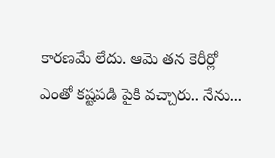కారణమే లేదు. ఆమె తన కెరీర్లో ఎంతో కష్టపడి పైకి వచ్చారు.. నేను...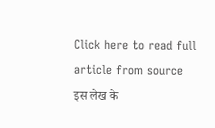Click here to read full article from source
इस लेख के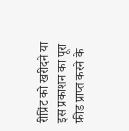रीप्रिंट को खरीदने या इस प्रकाशन का पूरा फ़ीड प्राप्त करने के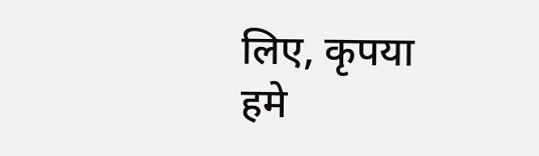लिए, कृपया
हमे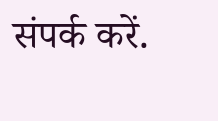संपर्क करें.